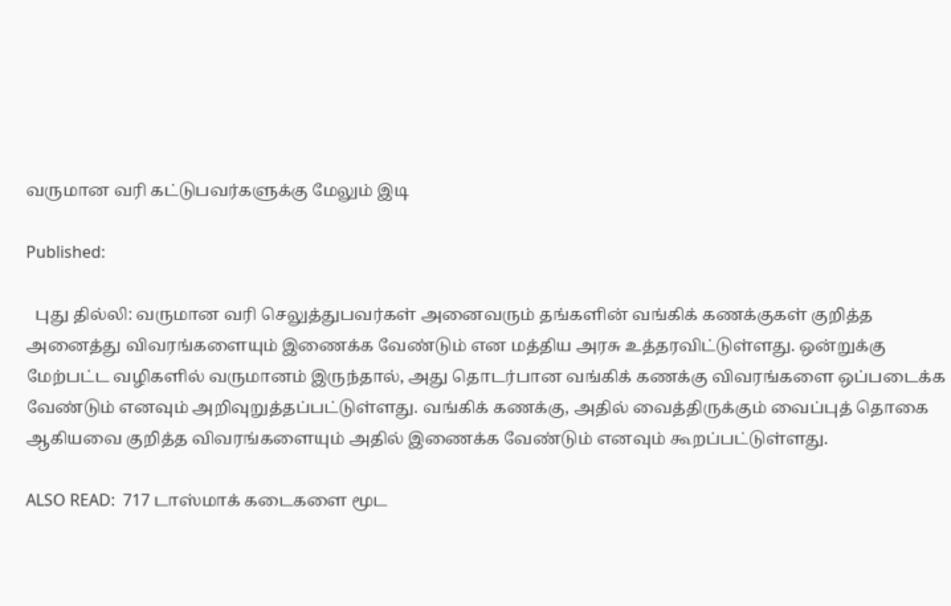வருமான வரி கட்டுபவர்களுக்கு மேலும் இடி

Published:

  புது தில்லி: வருமான வரி செலுத்துபவர்கள் அனைவரும் தங்களின் வங்கிக் கணக்குகள் குறித்த அனைத்து விவரங்களையும் இணைக்க வேண்டும் என மத்திய அரசு உத்தரவிட்டுள்ளது. ஒன்றுக்கு மேற்பட்ட வழிகளில் வருமானம் இருந்தால், அது தொடர்பான வங்கிக் கணக்கு விவரங்களை ஒப்படைக்க வேண்டும் எனவும் அறிவுறுத்தப்பட்டுள்ளது. வங்கிக் கணக்கு, அதில் வைத்திருக்கும் வைப்புத் தொகை ஆகியவை குறித்த விவரங்களையும் அதில் இணைக்க வேண்டும் எனவும் கூறப்பட்டுள்ளது.

ALSO READ:  717 டாஸ்மாக் கடைகளை மூட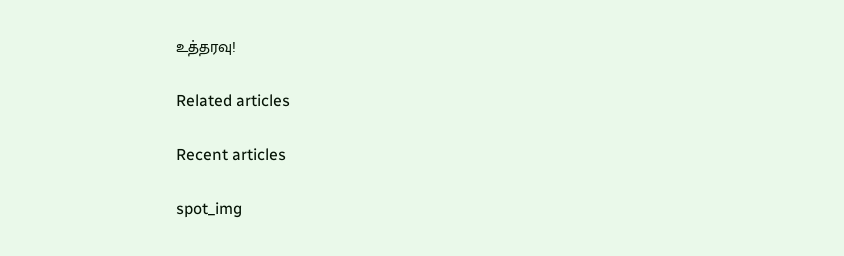உத்தரவு!

Related articles

Recent articles

spot_img